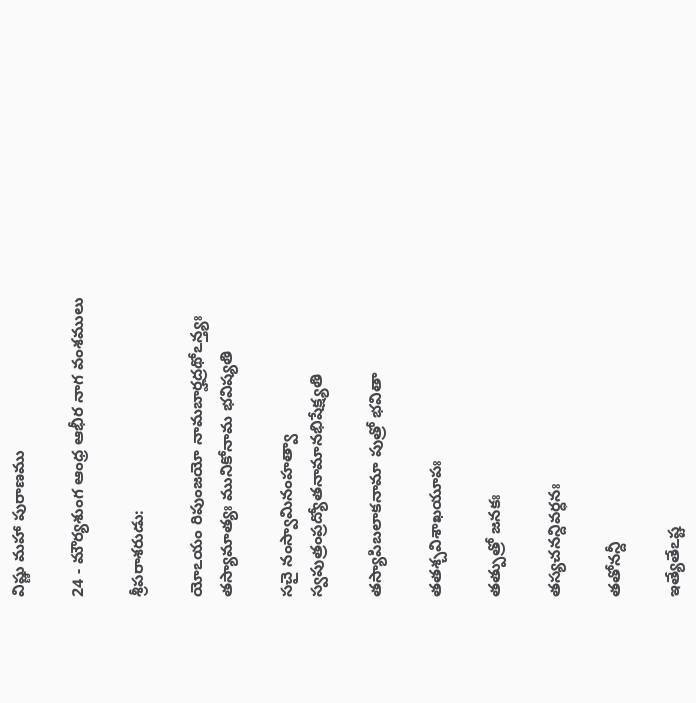విష్ణు మహా పురాణము

24 - మౌర్యశుంగ ఆంధ్ర ఆభీర నాగ వంశములు

శ్రీపరాశరుడు:

యోఽయం రిపుంజయో నామబార్హద్రథోఽన్త్యః తస్యామాత్యః మునికోనామ భవిష్యతి

సచై నంస్వామినంహత్వా స్వపుత్రంప్రద్యోతనామానభిషేక్ష్యతి

తస్యాపిబలాకనామా పుత్రో భవితా

తతశ్చవిశాఖయూపః

తత్పుత్రో జనకః

తస్యచనన్దివర్ధనః

తతోనన్దీ

ఇత్యేతేఽష్ట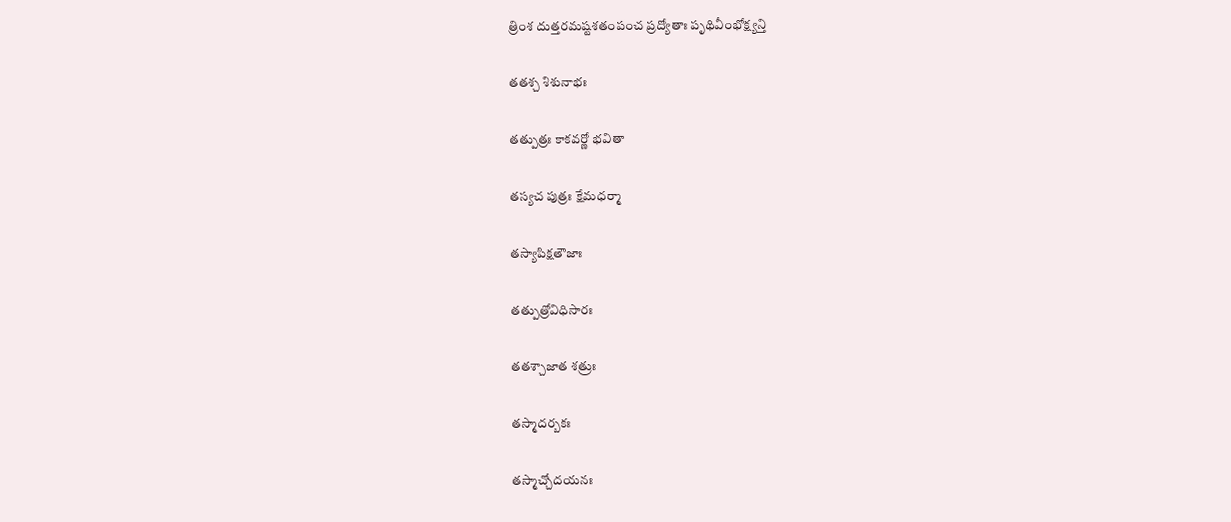త్రింశ దుత్తరమష్టశతంపంచ ప్రద్యోతాః పృథివీంభోక్ష్యన్తి

తతశ్చ శిశునాభః

తత్పుత్రః కాకవర్ణో భవితా

తస్యచ పుత్రః క్షేమధర్మా

తస్యాపిక్షతౌజాః

తత్పుత్రోవిధిసారః

తతశ్చాజాత శత్రుః

తస్మాదర్బకః

తస్మాచ్చోదయనః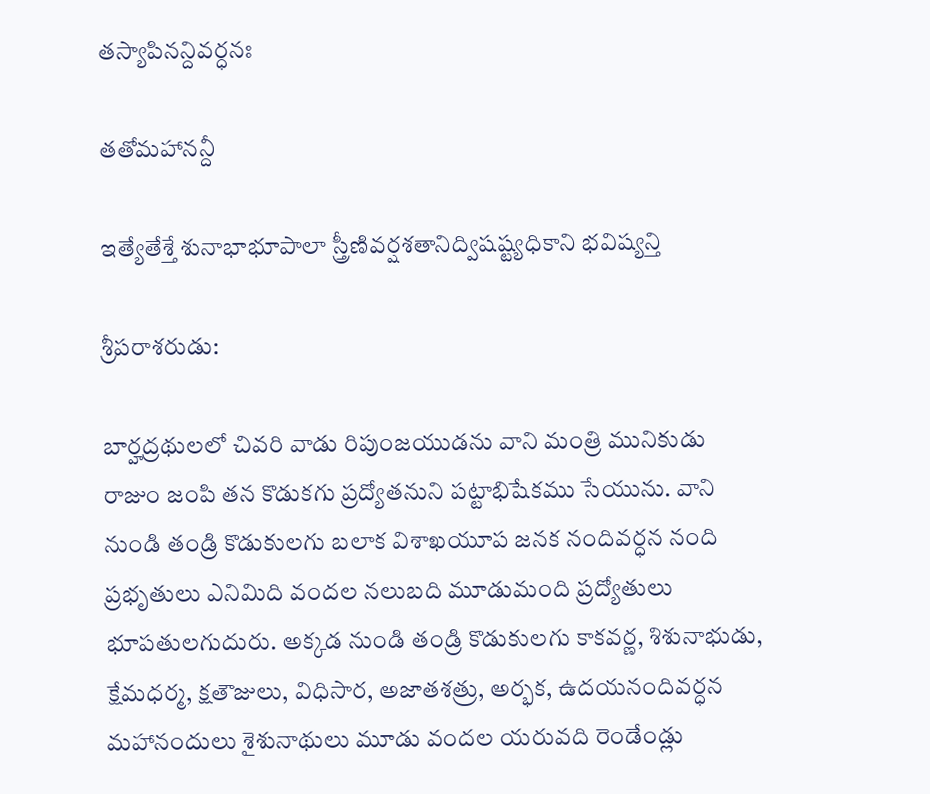తస్యాపినన్దివర్ధనః

తతోమహానన్దీ

ఇత్యేతేశ్తే శునాభాభూపాలా స్త్రీణివర్షశతానిద్విషష్ట్యధికాని భవిష్యన్తి

శ్రీపరాశరుడు:

బార్హద్రథులలో చివరి వాడు రిపుంజయుడను వాని మంత్రి మునికుడు రాజుం జంపి తన కొడుకగు ప్రద్యోతనుని పట్టాభిషేకము సేయును. వాని నుండి తండ్రి కొడుకులగు బలాక విశాఖయూప జనక నందివర్ధన నంది ప్రభృతులు ఎనిమిది వందల నలుబది మూడుమంది ప్రద్యోతులు భూపతులగుదురు. అక్కడ నుండి తండ్రి కొడుకులగు కాకవర్ణ, శిశునాభుడు, క్షేమధర్మ, క్షతౌజులు, విధిసార, అజాతశత్రు, అర్భక, ఉదయనందివర్ధన మహానందులు శైశునాథులు మూడు వందల యరువది రెండేండ్లు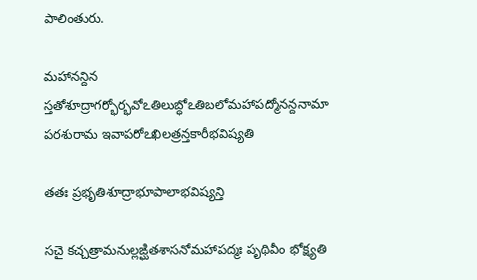పాలింతురు.

మహానన్దిన స్తతోశూద్రాగర్భోర్భవోఽతిలుబ్ధోఽతిబలోమహాపద్మోనన్దనామా పరశురామ ఇవాపరోఽఖిలత్రన్తకారీభవిష్యతి

తతః ప్రభృతిశూద్రాభూపాలాభవిష్యన్తి

సచై కచ్చత్రామనుల్లఙ్ఘితశాసనోమహాపద్మః పృథివీం భోక్ష్యతి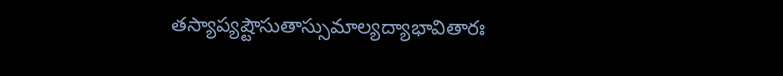తస్యాప్యష్టౌసుతాస్సుమాల్యద్యాభావితారః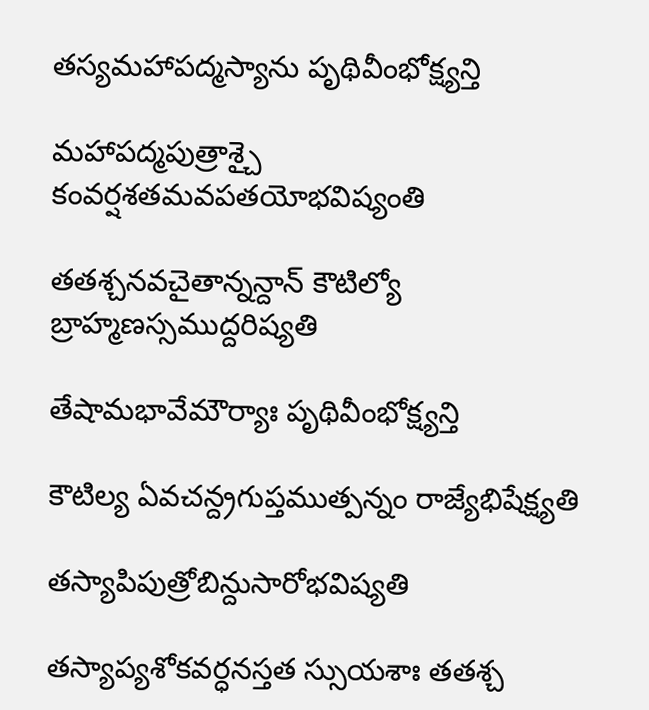తస్యమహాపద్మస్యాను పృథివీంభోక్ష్యన్తి

మహాపద్మపుత్రాశ్చై కంవర్షశతమవపతయోభవిష్యంతి

తతశ్చనవచైతాన్నన్దాన్ కౌటిల్యో బ్రాహ్మణస్సముద్దరిష్యతి

తేషామభావేమౌర్యాః పృథివీంభోక్ష్యన్తి

కౌటిల్య ఏవచన్ద్రగుప్తముత్పన్నం రాజ్యేభిషేక్ష్యతి

తస్యాపిపుత్రోబిన్దుసారోభవిష్యతి

తస్యాప్యశోకవర్ధనస్తత స్సుయశాః తతశ్చ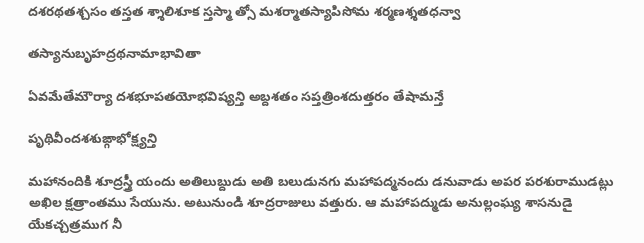దశరథతశ్చసం తస్తత శ్శాలిశూక స్తస్మా త్సో మశర్మాతస్యాపిసోమ శర్మణశ్శతధన్వా

తస్యానుబృహద్రథనామాభావితా

ఏవమేతేమౌర్యా దశభూపతయోభవిష్యన్తి అబ్దశతం సప్తత్రింశదుత్తరం తేషామన్తే

పృథివీందశశుఙ్గాభోక్ష్యన్తి

మహానందికి శూద్రస్త్రీ యందు అతిలుబ్దుడు అతి బలుడునగు మహాపద్మనందు డనువాడు అపర పరశురాముడట్లు అఖిల క్షత్రాంతము సేయును. అటునుండి శూద్రరాజులు వత్తురు. ఆ మహాపద్ముడు అనుల్లంఘ్య శాసనుడై యేకచ్చత్రముగ నీ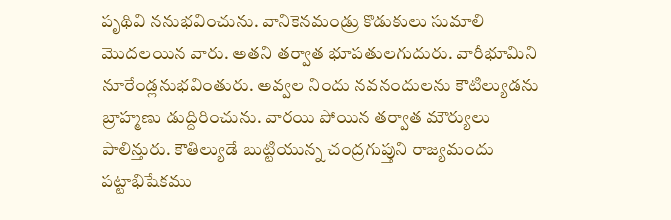పృథివి ననుభవించును. వానికెనమండ్రు కొడుకులు సుమాలి మొదలయిన వారు. అతని తర్వాత భూపతులగుదురు. వారీభూమిని నూరేండ్లనుభవింతురు. అవ్వల నిందు నవనందులను కౌటిల్యుడను బ్రాహ్మణు డుద్దిరించును. వారయి పోయిన తర్వాత మౌర్యులు పాలిన్తురు. కౌతిల్యుడే బుట్టియున్న చంద్రగుప్తుని రాజ్యమందు పట్టాభిషేకము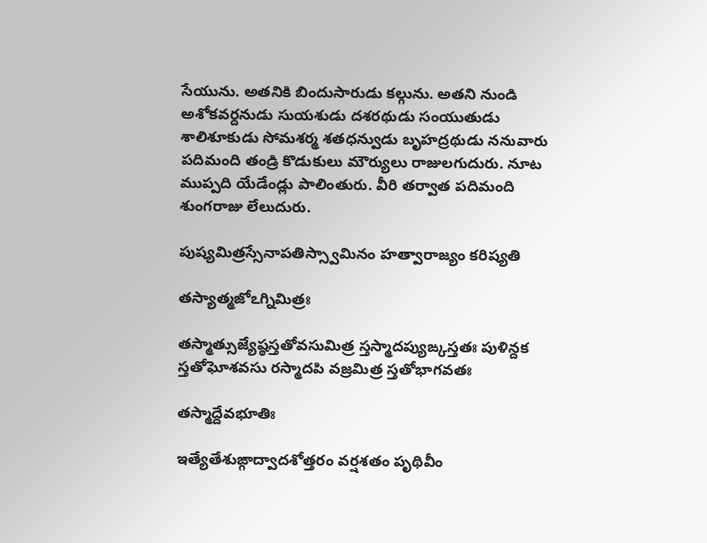సేయును. అతనికి బిందుసారుడు కల్గును. అతని నుండి అశోకవర్దనుడు సుయశుడు దశరథుడు సంయుతుడు శాలిశూకుడు సోమశర్మ శతధన్వుడు బృహద్రథుడు ననువారు పదిమంది తండ్రి కొడుకులు మౌర్యులు రాజులగుదురు. నూట ముప్పది యేడేండ్లు పాలింతురు. వీరి తర్వాత పదిమంది శుంగరాజు లేలుదురు.

పుష్యమిత్రస్సేనాపతిస్స్వామినం హత్వారాజ్యం కరిష్యతి

తస్యాత్మజోఽగ్నిమిత్రః

తస్మాత్సుజ్యేష్ఠస్తతోవసుమిత్ర స్తస్మాదప్యుఙ్కస్తతః పుళిన్దక స్తతోఘోశవసు రస్మాదపి వజ్రమిత్ర స్తతోభాగవతః

తస్మాద్దేవభూతిః

ఇత్యేతేశుఙ్గాద్వాదశోత్తరం వర్షశతం పృథివీం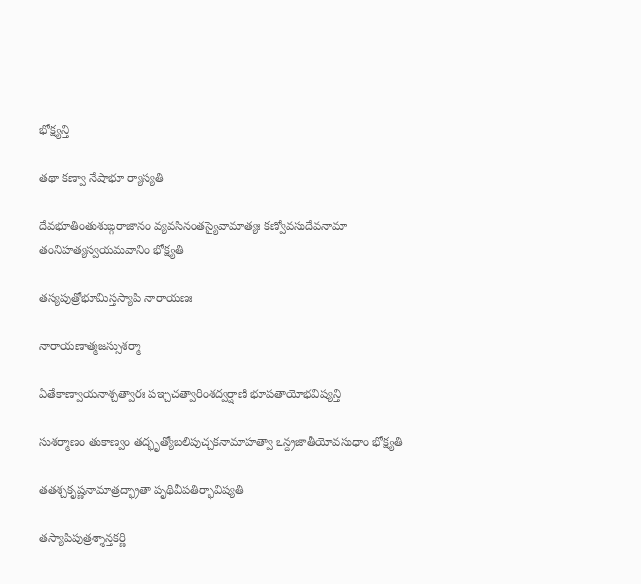భోక్ష్యన్తి

తథా కణ్వా నేషాభూ ర్యాస్యతి

దేవభూతింతుశుఙ్గరాజానం వ్యవసినంతస్యైవామాత్యః కణ్వోవసుదేవనామా తంనిహత్యస్వయమవానిం భోక్ష్యతి

తస్యపుత్రోభూమిస్తస్యాపి నారాయణః

నారాయణాత్మజస్సుశర్మా

ఏతేకాణ్వాయనాశ్చత్వారః పఞ్చచత్వారింశద్వర్షాణి భూపతాయోభవిష్యన్తి

సుశర్మాణం తుకాణ్వం తద్భృత్యోబలిపుచ్చకనామాహత్వా ఽన్ద్రజాతీయోవసుధాం భోక్ష్యతి

తతశ్చకృష్ణనామాత్రద్భ్రాతా పృథివీపతిర్భావిష్యతి

తస్యాపిపుత్రశ్శాన్తకర్ణి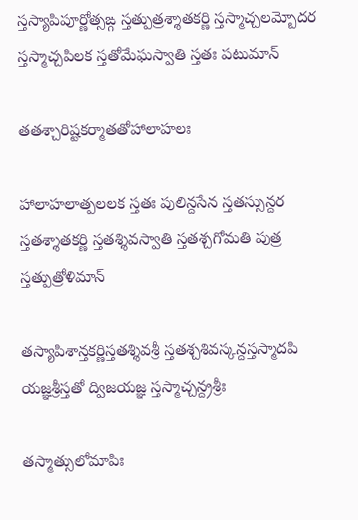స్తస్యాపిపూర్ణోత్సఙ్గ స్తత్పుత్రశ్శాతకర్ణి స్తస్మాచ్చలమ్బోదర స్తస్మాచ్చపిలక స్తతోమేఘస్వాతి స్తతః పటుమాన్

తతశ్చారిష్టకర్మాతతోహాలాహలః

హాలాహలాత్పలలక స్తతః పులిన్దసేన స్తతస్సున్దర స్తతశ్శాతకర్ణి స్తతశ్శివస్వాతి స్తతశ్చగోమతి పుత్ర స్తత్పుత్రోళిమాన్

తస్యాపిశాన్తకర్ణిస్తతశ్శివశ్రీ స్తతశ్చశివస్కన్దస్తస్మాదపి యజ్ఞశ్రీస్తతో ద్విజయజ్ఞ స్తస్మాచ్చన్ద్రశ్రీః

తస్మాత్సులోమాపిః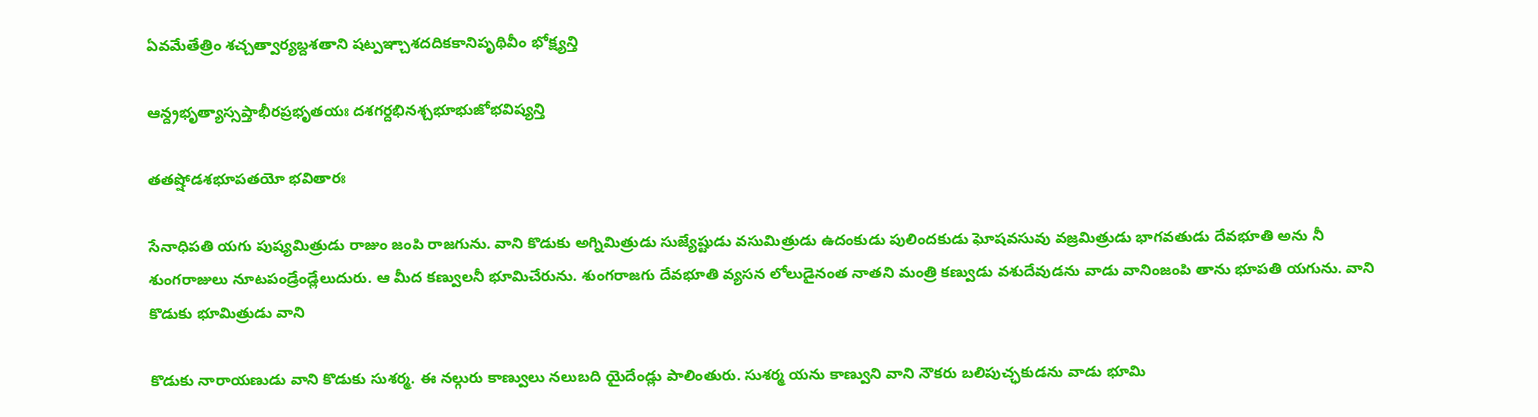ఏవమేతేత్రిం శచ్చత్వార్యబ్దశతాని షట్పఞ్చాశదదికకానిపృథివీం భోక్ష్యన్తి

ఆన్ద్రభృత్యాస్సప్తాభీరప్రభృతయః దశగర్దభినశ్చభూభుజోభవిష్యన్తి

తతష్షోడశభూపతయో భవితారః

సేనాధిపతి యగు పుష్యమిత్రుడు రాజుం జంపి రాజగును. వాని కొడుకు అగ్నిమిత్రుడు సుజ్యేష్టుడు వసుమిత్రుడు ఉదంకుడు పులిందకుడు ఘోషవసువు వజ్రమిత్రుడు భాగవతుడు దేవభూతి అను నీ శుంగరాజులు నూటపండ్రేండ్లేలుదురు. ఆ మీద కణ్వులనీ భూమిచేరును. శుంగరాజగు దేవభూతి వ్యసన లోలుడైనంత నాతని మంత్రి కణ్వుడు వశుదేవుడను వాడు వానింజంపి తాను భూపతి యగును. వాని కొడుకు భూమిత్రుడు వాని

కొడుకు నారాయణుడు వాని కొడుకు సుశర్మ. ఈ నల్గురు కాణ్వులు నలుబది యైదేండ్లు పాలింతురు. సుశర్మ యను కాణ్వుని వాని నౌకరు బలిపుచ్ఛకుడను వాడు భూమి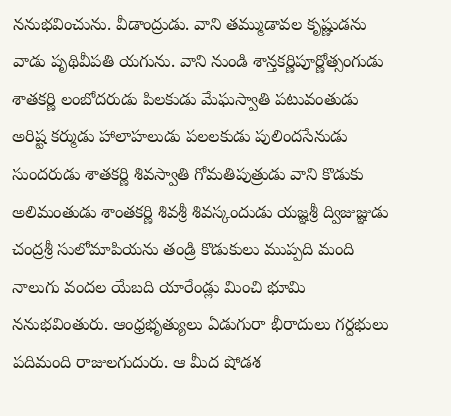ననుభవించును. వీడాంద్రుడు. వాని తమ్ముడావల కృష్ణుడను వాడు పృథివీపతి యగును. వాని నుండి శాన్తకర్ణిపూర్ణోత్సంగుడు శాతకర్ణి లంబోదరుడు పిలకుడు మేఘస్వాతి పటువంతుడు అరిష్ట కర్ముడు హాలాహలుడు పలలకుడు పులిందసేనుడు సుందరుడు శాతకర్ణి శివస్వాతి గోమతిపుత్రుడు వాని కొడుకు అలిమంతుడు శాంతకర్ణి శివశ్రీ శివస్కందుడు యజ్ఞశ్రీ ద్విజుజ్ఞుడు చంద్రశ్రీ సులోమాపియను తండ్రి కొడుకులు ముప్పది మంది నాలుగు వందల యేబది యారేండ్లు మించి భూమి ననుభవింతురు. ఆంధ్రభృత్యులు ఏడుగురా భీరాదులు గర్దభులు పదిమంది రాజులగుదురు. ఆ మీద షోడశ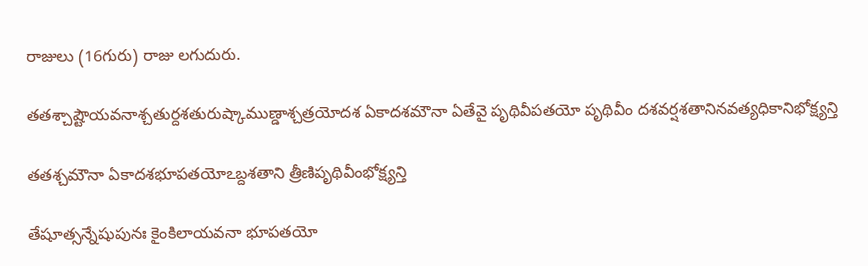రాజులు (16గురు) రాజు లగుదురు.

తతశ్చాష్టౌయవనాశ్చతుర్దశతురుష్కాముణ్డాశ్చత్రయోదశ ఏకాదశమౌనా ఏతేవై పృథివీపతయో పృథివీం దశవర్షశతానినవత్యధికానిభోక్ష్యన్తి

తతశ్చమౌనా ఏకాదశభూపతయోఽబ్దశతాని త్రీణిపృథివీంభోక్ష్యన్తి

తేషూత్సన్నేషుపునః కైంకిలాయవనా భూపతయో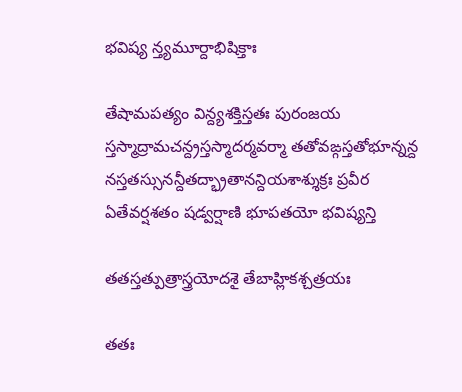భవిష్య న్త్యమూర్దాభిషిక్తాః

తేషామపత్యం విన్ద్యశక్తిస్తతః పురంజయ స్తస్మాద్రామచన్ద్రస్తస్మాదర్మవర్మా తతోవఙ్గస్తతోభూన్నన్ద నస్తతస్సునన్దీతద్భ్రాతానన్దియశాశ్శుక్రః ప్రవీర ఏతేవర్షశతం షడ్వర్షాణి భూపతయో భవిష్యన్తి

తతస్తత్పుత్రాస్త్రయోదశై తేబాహ్లికశ్చత్రయః

తతః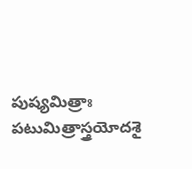పుష్యమిత్రాః పటుమిత్రాస్త్రయోదశై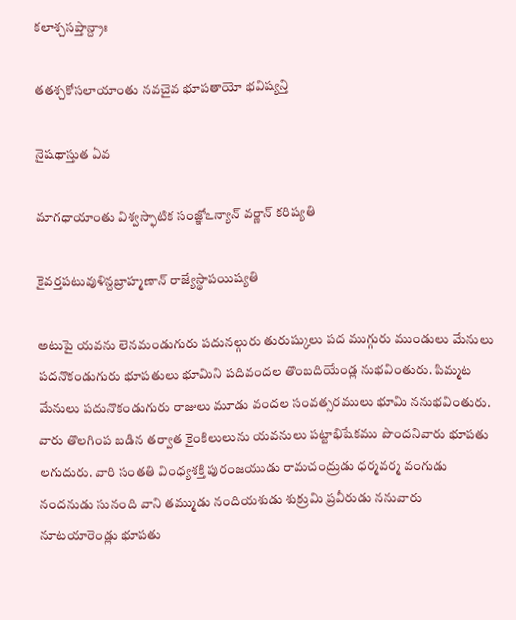కలాశ్చసప్తాన్ద్రాః

తతశ్చకోసలాయాంతు నవచైవ భూపతాయో భవిష్యన్తి

నైషథాస్తుత ఏవ

మాగధాయాంతు విశ్వస్ఫాటిక సంజ్ఞోఽన్యాన్ వర్ణాన్ కరిష్యతి

కైవర్తపటువుళిన్దబ్రాహ్మణాన్ రాజ్యేస్థాపయిష్యతి

అటుపై యవను లెనమండుగురు పదునల్గురు తురుష్కులు పద ముగ్గురు ముండులు మేనులు పదనొకండుగురు భూపతులు భూమిని పదివందల తొంబదియేండ్ల నుభవింతురు. పిమ్మట మేనులు పదునొకండుగురు రాజులు మూడు వందల సంవత్సరములు భూమి ననుభవింతురు. వారు తొలగింప బడిన తర్వాత కైంకిలులును యవనులు పట్టాభిషేకము పొందనివారు భూపతు లగుదురు. వారి సంతతి వింధ్యశక్తి పురంజయుడు రామచంద్రుడు ధర్మవర్మ వంగుడు నందనుడు సునంది వాని తమ్ముడు నందియశుడు శుక్రుమి ప్రవీరుడు ననువారు నూటయారెండ్లు భూపతు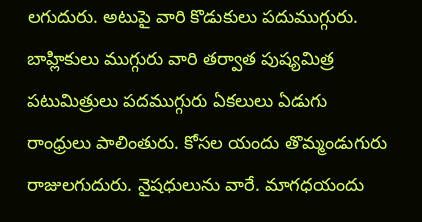లగుదురు. అటుపై వారి కొడుకులు పదుముగ్గురు. బాహ్లికులు ముగ్గురు వారి తర్వాత పుష్యమిత్ర పటుమిత్రులు పదముగ్గురు ఏకలులు ఏడుగు రాంధ్రులు పాలింతురు. కోసల యందు తొమ్మండుగురు రాజులగుదురు. నైషధులును వారే. మాగధయందు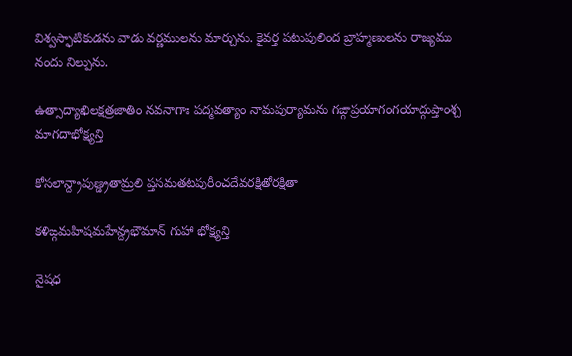విశ్వస్ఫాటికుడను వాడు వర్ణములను మార్చును. కైవర్త పటుపులింద బ్రాహ్మణులను రాజ్యము నందు నిల్పును.

ఉత్సాద్యాఖిలక్షత్రజాతిం నవనాగాః పద్మవత్యాం నామపుర్యామను గఙ్గాప్రయాగంగయాద్గుప్తాంశ్చ మాగదాభోక్ష్యన్తి

కోసలాన్ద్రాపుణ్డ్రతామ్రలి ప్తసమతటపురీంచదేవరక్షితోరక్షితా

కళిఙ్గమహిషమహేన్ద్రభౌమాన్ గుహా భోక్ష్యన్తి

నైషధ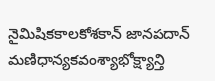నైమిషికకాలకోశకాన్ జానపదాన్ మణిధాన్యకవంశ్యాభోక్ష్యాన్తి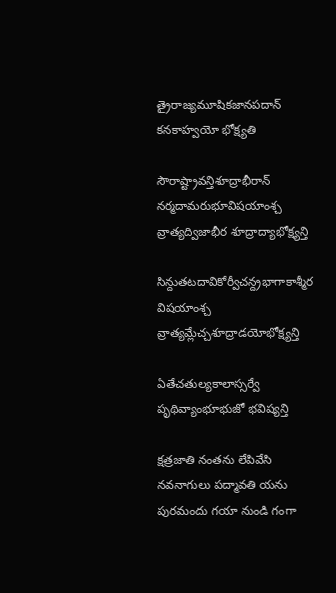త్రైరాజ్యమూషికజానపదాన్ కనకాహ్వయో భోక్ష్యతి

సౌరాష్ట్రావన్తిశూద్రాభీరాన్ నర్మదామరుభూవిషయాంశ్చ వ్రాత్యద్విజాభీర శూద్రాద్యాభోక్ష్యన్తి

సిన్దుతటదావికోర్వీచన్ద్రభాగాకాశ్మీర విషయాంశ్చ వ్రాత్యమ్లేచ్చశూద్రాడయోభోక్ష్యన్తి

ఏతేచతుల్యకాలాస్సర్వే పృథివ్యాంభూభుజో భవిష్యన్తి

క్షత్రజాతి నంతను లేపివేసి నవనాగులు పద్మావతి యను పురమందు గయా నుండి గంగా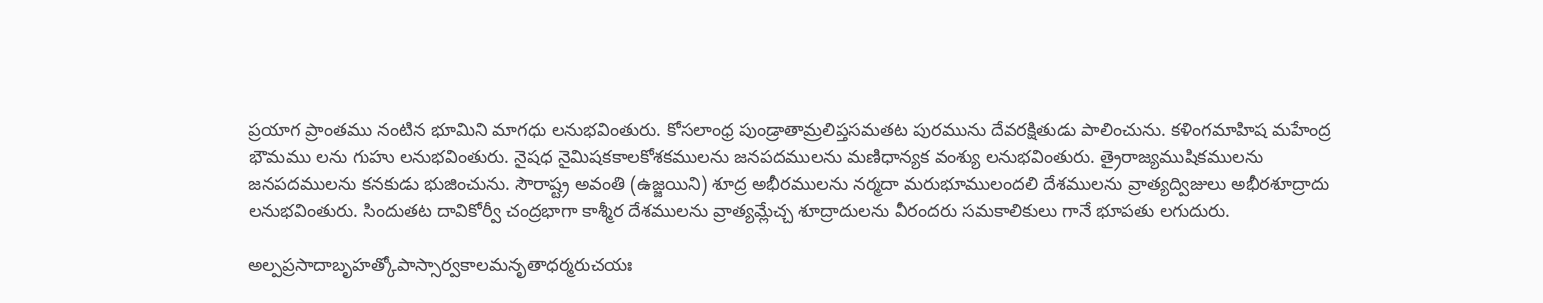ప్రయాగ ప్రాంతము నంటిన భూమిని మాగధు లనుభవింతురు. కోసలాంధ్ర పుండ్రాతామ్రలిప్తసమతట పురమును దేవరక్షితుడు పాలించును. కళింగమాహిష మహేంద్ర భౌమము లను గుహు లనుభవింతురు. నైషధ నైమిషకకాలకోశకములను జనపదములను మణిధాన్యక వంశ్యు లనుభవింతురు. త్రైరాజ్యముషికములను జనపదములను కనకుడు భుజించును. సౌరాష్ట్ర అవంతి (ఉజ్జయిని) శూద్ర అభీరములను నర్మదా మరుభూములందలి దేశములను వ్రాత్యద్విజులు అభీరశూద్రాదు లనుభవింతురు. సిందుతట దావికోర్వీ చంద్రభాగా కాశ్మీర దేశములను వ్రాత్యమ్లేచ్చ శూద్రాదులను వీరందరు సమకాలికులు గానే భూపతు లగుదురు.

అల్పప్రసాదాబృహత్కోపాస్సార్వకాలమనృతాధర్మరుచయః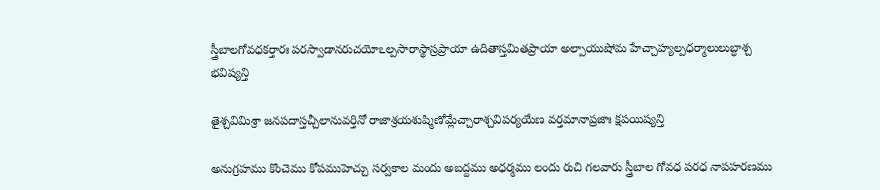స్త్రీబాలగోవధకర్తారః పరస్వాడానరుచయోఽల్పసారాస్థాస్రప్రాయా ఉదితాస్తమితప్రాయా అల్పాయుషోమ హేచ్చాహ్యల్పధర్మాలులుబ్ధాశ్చ భవిష్యన్తి

తైశ్చవిమిశ్రా జనపదాస్తచ్చీలానువర్తినో రాజాశ్రయశుష్మిణోమ్లేచ్చారాశ్చవిపర్యయేణ వర్తమానాప్రజాః క్షపయిష్యన్తి

అనుగ్రహము కొంచెము కోపముహెచ్చు సర్వకాల మందు అబద్దము అధర్మము లందు రుచి గలవారు స్త్రీబాల గోవధ పరధ నాపహరణము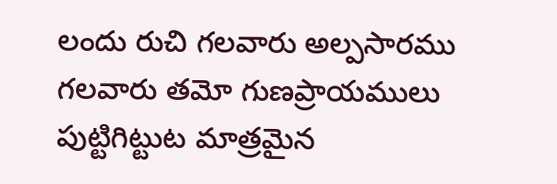లందు రుచి గలవారు అల్పసారము గలవారు తమో గుణప్రాయములు పుట్టిగిట్టుట మాత్రమైన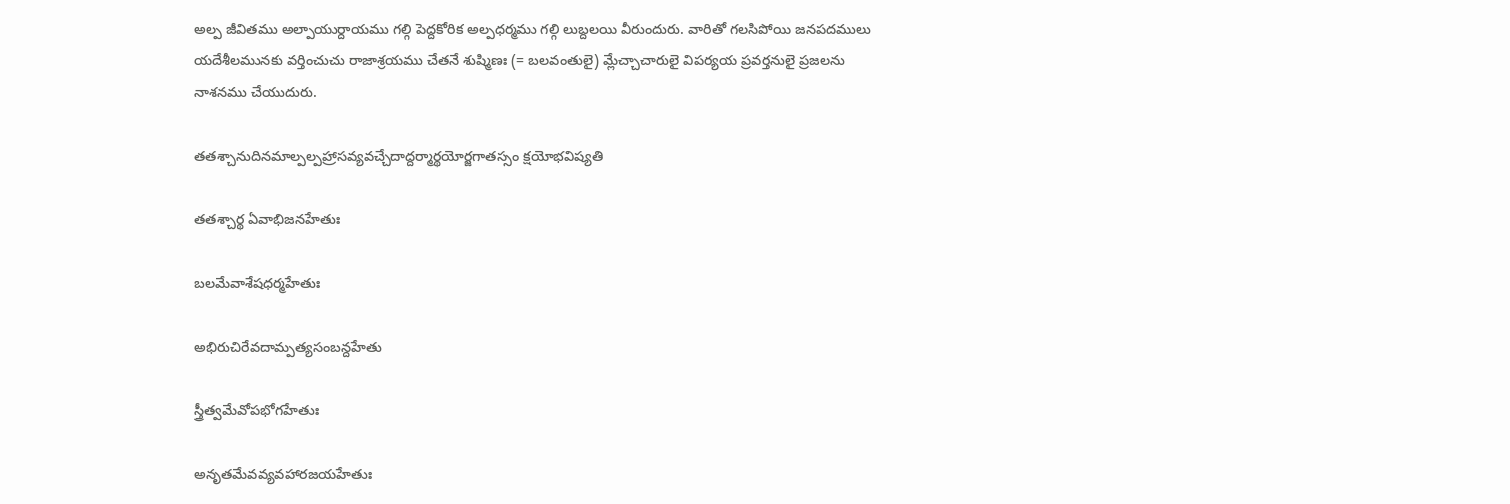అల్ప జీవితము అల్పాయుర్దాయము గల్గి పెద్దకోరిక అల్పధర్మము గల్గి లుబ్దలయి వీరుందురు. వారితో గలసిపోయి జనపదములు యదేశీలమునకు వర్తించుచు రాజాశ్రయము చేతనే శుష్మిణః (= బలవంతులై) మ్లేచ్చాచారులై విపర్యయ ప్రవర్తనులై ప్రజలను నాశనము చేయుదురు.

తతశ్చానుదినమాల్పల్పహ్రాసవ్యవచ్చేదాద్దర్మార్థయోర్జగాతస్సం క్షయోభవిష్యతి

తతశ్చార్థ ఏవాభిజనహేతుః

బలమేవాశేషధర్మహేతుః

అభిరుచిరేవదామ్పత్యసంబన్దహేతు

స్త్రీత్వమేవోపభోగహేతుః

అనృతమేవవ్యవహారజయహేతుః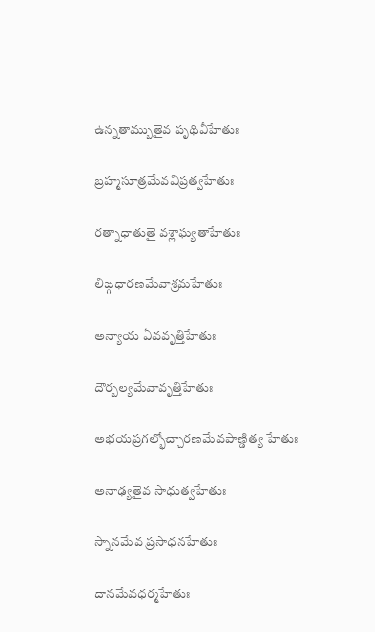ఉన్నతామ్బుతైవ పృథివీహేతుః

బ్రహ్మసూత్రమేవవిప్రత్వహేతుః

రత్నాధాతుతై వశ్లాఘ్యతాహేతుః

లిఙ్గధారణమేవాశ్రమహేతుః

అన్యాయ ఏవవృత్తిహేతుః

దౌర్బల్యమేవావృత్తిహేతుః

అభయప్రగల్భోచ్చారణమేవపాణ్డిత్య హేతుః

అనాఢ్యతైవ సాధుత్వహేతుః

స్నానమేవ ప్రసాధనహేతుః

దానమేవధర్మహేతుః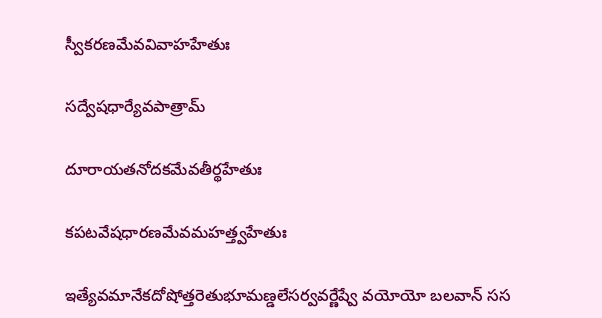స్వీకరణమేవవివాహహేతుః

సద్వేషధార్యేవపాత్రామ్

దూరాయతనోదకమేవతీర్థహేతుః

కపటవేషధారణమేవమహత్త్వహేతుః

ఇత్యేవమానేకదోషోత్తరెతుభూమణ్డలేసర్వవర్ణేష్వే వయోయో బలవాన్ సస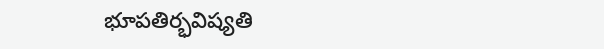భూపతిర్భవిష్యతి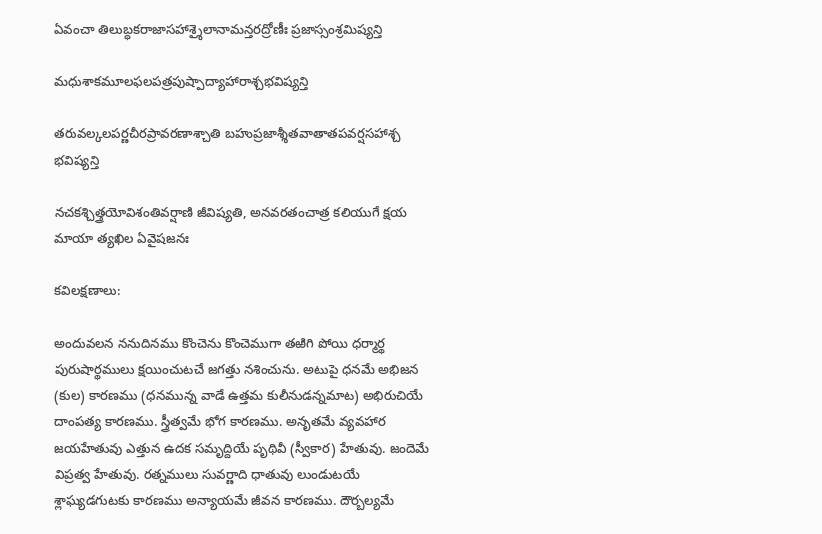ఏవంచా తిలుబ్ధకరాజాసహాశ్శైలానామన్తరద్రోణీః ప్రజాస్సంశ్రమిష్యన్తి

మధుశాకమూలఫలపత్రపుష్పాద్యాహారాశ్చభవిష్యన్తి

తరువల్కలపర్ణచీరప్రావరణాశ్చాతి బహుప్రజాశ్శీతవాతాతపవర్షసహాశ్చ భవిష్యన్తి

నచకశ్చిత్త్రయోవిశంతివర్షాణి జీవిష్యతి, అనవరతంచాత్ర కలియుగే క్షయ మాయా త్యఖిల ఏవైషజనః

కవిలక్షణాలు:

అందువలన ననుదినము కొంచెను కొంచెముగా తఱిగి పోయి ధర్మార్థ పురుషార్థములు క్షయించుటచే జగత్తు నశించును. అటుపై ధనమే అభిజన (కుల) కారణము (ధనమున్న వాడే ఉత్తమ కులీనుడన్నమాట) అభిరుచియే దాంపత్య కారణము. స్త్రీత్వమే భోగ కారణము. అనృతమే వ్యవహార జయహేతువు ఎత్తున ఉదక సమృద్దియే పృథివీ (స్వీకార) హేతువు. జందెమే విప్రత్వ హేతువు. రత్నములు సువర్ణాది ధాతువు లుండుటయే శ్లాఘ్యడగుటకు కారణము అన్యాయమే జీవన కారణము. దౌర్బల్యమే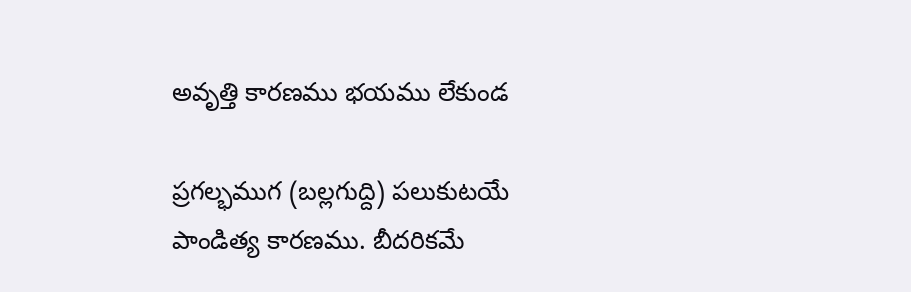అవృత్తి కారణము భయము లేకుండ

ప్రగల్భముగ (బల్లగుద్ది) పలుకుటయే పాండిత్య కారణము. బీదరికమే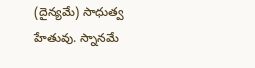(దైన్యమే) సాధుత్వ హేతువు. స్నానమే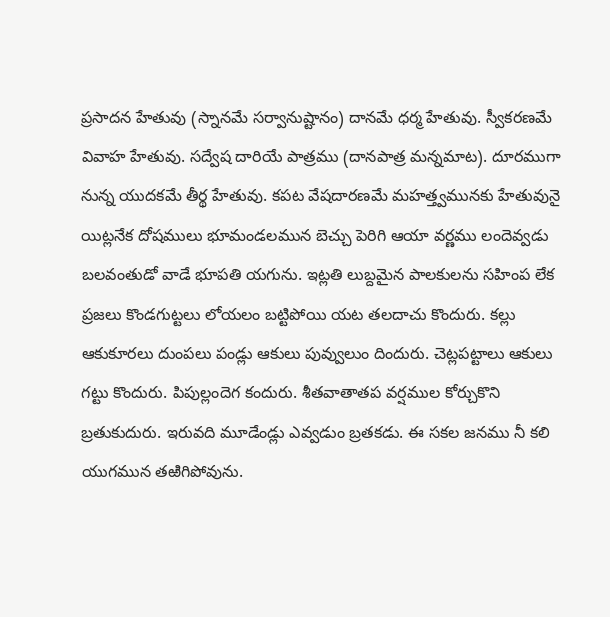ప్రసాదన హేతువు (స్నానమే సర్వానుష్టానం) దానమే ధర్మ హేతువు. స్వీకరణమే వివాహ హేతువు. సద్వేష దారియే పాత్రము (దానపాత్ర మన్నమాట). దూరముగా నున్న యుదకమే తీర్థ హేతువు. కపట వేషదారణమే మహత్త్వమునకు హేతువునై యిట్లనేక దోషములు భూమండలమున బెచ్చు పెరిగి ఆయా వర్ణము లందెవ్వడు బలవంతుడో వాడే భూపతి యగును. ఇట్లతి లుబ్దమైన పాలకులను సహింప లేక ప్రజలు కొండగుట్టలు లోయలం బట్టిపోయి యట తలదాచు కొందురు. కల్లు ఆకుకూరలు దుంపలు పండ్లు ఆకులు పువ్వులుం దిందురు. చెట్లపట్టాలు ఆకులు గట్టు కొందురు. పిపుల్లందెగ కందురు. శీతవాతాతప వర్షముల కోర్చుకొని బ్రతుకుదురు. ఇరువది మూడేండ్లు ఎవ్వడుం బ్రతకడు. ఈ సకల జనము నీ కలి యుగమున తఱిగిపోవును.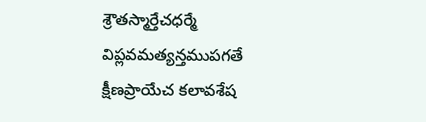శ్రౌతస్మార్తేచధర్మే విప్లవమత్యన్తముపగతే క్షీణప్రాయేచ కలావశేష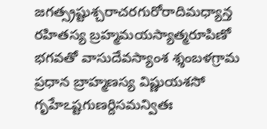జగత్స్రష్టుశ్చరాచరగురోరాదిమధ్యాన్త రహితస్య బ్రహ్మమయస్యాత్మరూపిణో భగవతో వాసుదేవస్యాంశ శ్శంబళగ్రామ ప్రధాన బ్రాహ్మణస్య విష్ణుయశసో గృహేఽష్టగుణర్దిసమన్వితః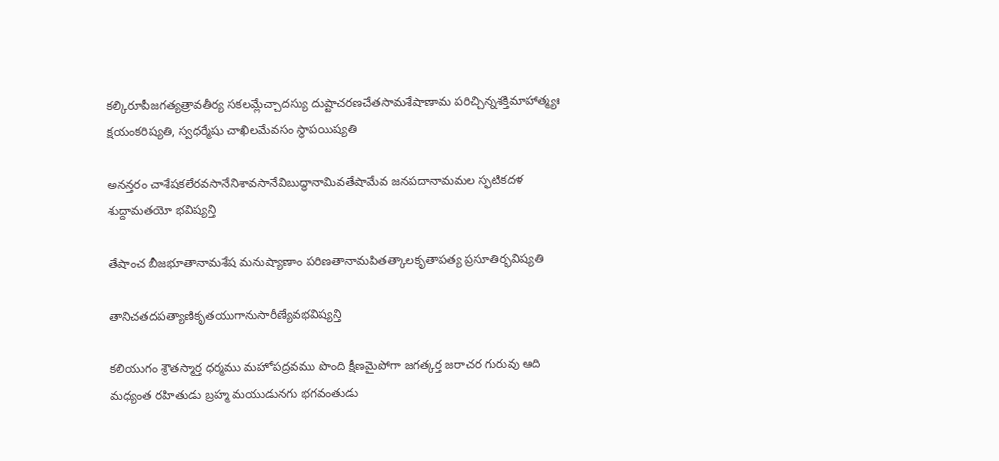కల్కిరూపీజగత్యత్రావతీర్య సకలమ్లేచ్చాదస్యు దుష్టాచరణచేతసామశేషాణామ పరిచ్చిన్నశక్తిమాహాత్మ్యః క్షయంకరిష్యతి, స్వధర్మేషు చాఖిలమేవసం స్థాపయిష్యతి

అనన్తరం చాశేషకలేరవసానేనిశావసానేవిబుద్ధానామివతేషామేవ జనపదానామమల స్ఫటికదళ శుద్దామతయో భవిష్యన్తి

తేషాంచ బీజభూతానామశేష మనుష్యాణాం పరిణతానామపితత్కాలకృతాపత్య ప్రసూతిర్భవిష్యతి

తానిచతదపత్యాణికృతయుగానుసారీణ్యేవభవిష్యన్తి

కలియుగం శ్రౌతస్మార్త ధర్మము మహోపద్రవము పొంది క్షీణమైపోగా జగత్కర్త జరాచర గురువు ఆది మధ్యంత రహితుడు బ్రహ్మ మయుడునగు భగవంతుడు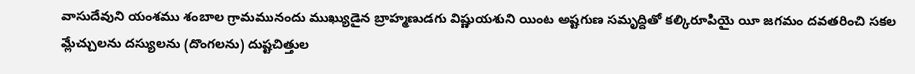వాసుదేవుని యంశము శంబాల గ్రామమునందు ముఖ్యుడైన బ్రాహ్మణుడగు విష్ణుయశుని యింట అష్టగుణ సమృద్దితో కల్కిరూపియై యీ జగమం దవతరించి సకల మ్లేచ్చులను దస్యులను (దొంగలను) దుష్టచిత్తుల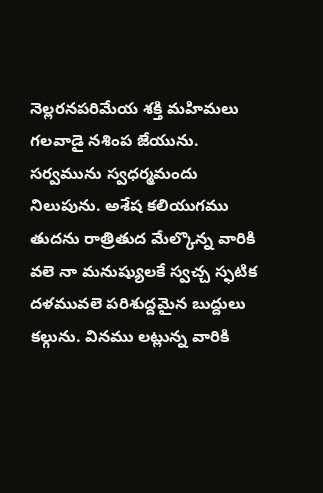నెల్లరనపరిమేయ శక్తి మహిమలు గలవాడై నశింప జేయును. సర్వమును స్వధర్మమందు నిలుపును. అశేష కలియుగము తుదను రాత్రితుద మేల్కొన్న వారికి వలె నా మనుష్యులకే స్వచ్చ స్ఫటిక దళమువలె పరిశుద్దమైన బుద్దులు కల్గును. వినము లట్లున్న వారికి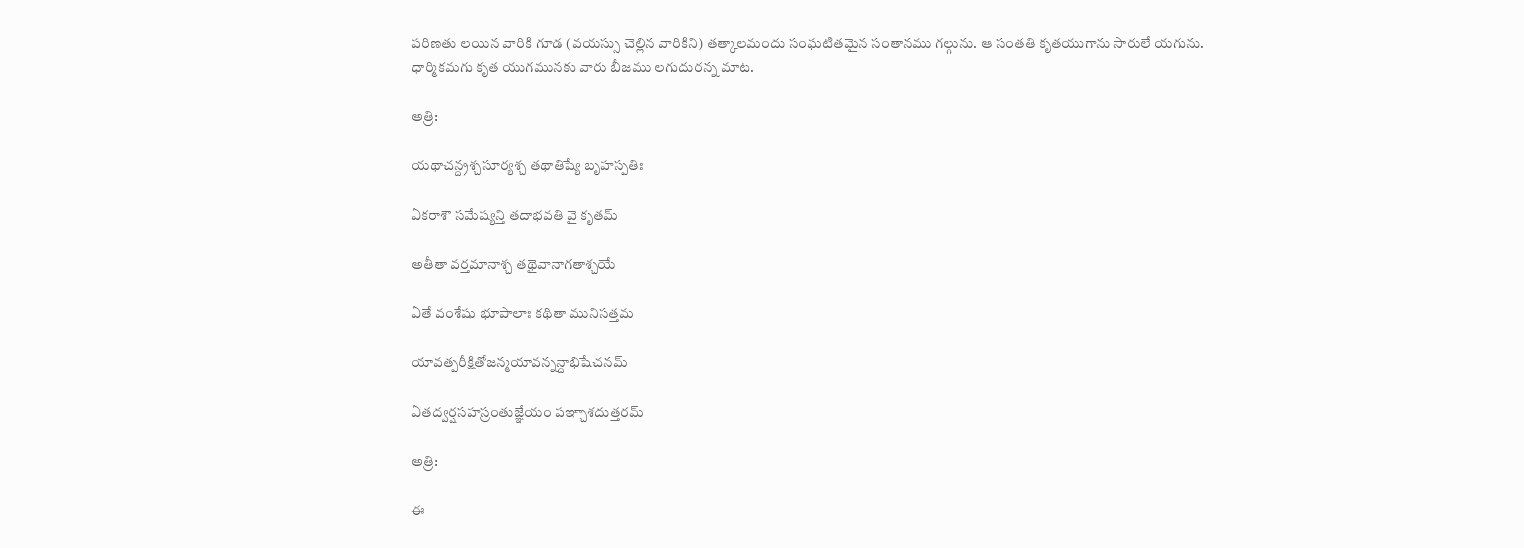పరిణతు లయిన వారికి గూడ (వయస్సు చెల్లిన వారికిని) తత్కాలమందు సంఘటితమైన సంతానము గల్గును. ఆ సంతతి కృతయుగాను సారులే యగును. ధార్మికమగు కృత యుగమునకు వారు బీజము లగుదురన్న మాట.

అత్రి:

యథాచన్ద్రశ్చసూర్యశ్చ తథాతిష్యే బృహస్పతిః

ఏకరాశౌ సమేష్యన్తి తదాభవతి వై కృతమ్

అతీతా వర్తమానాశ్చ తథైవానాగతాశ్చయే

ఏతే వంశేషు భూపాలాః కథితా మునిసత్తమ

యావత్పరీక్షితోజన్మయావన్నన్దాభిషేచనమ్

ఏతద్వర్షసహస్రంతుజ్ఞేయం పఞ్చాశదుత్తరమ్

అత్రి:

ఈ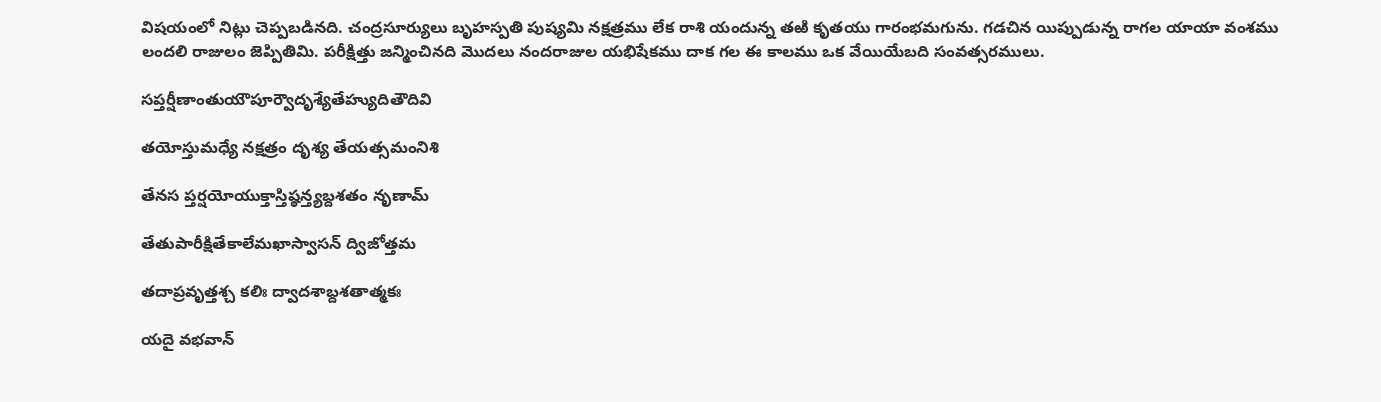విషయంలో నిట్లు చెప్పబడినది. చంద్రసూర్యులు బృహస్పతి పుష్యమి నక్షత్రము లేక రాశి యందున్న తఱి కృతయు గారంభమగును. గడచిన యిప్పుడున్న రాగల యాయా వంశము లందలి రాజులం జెప్పితిమి. పరీక్షిత్తు జన్మించినది మొదలు నందరాజుల యభిషేకము దాక గల ఈ కాలము ఒక వేయియేబది సంవత్సరములు.

సప్తర్షీణాంతుయౌపూర్వౌదృశ్యేతేహ్యుదితౌదివి

తయోస్తుమధ్యే నక్షత్రం దృశ్య తేయత్సమంనిశి

తేనస ప్తర్షయోయుక్తాస్తిష్ఠన్త్యబ్దశతం నృణామ్

తేతుపారీక్షితేకాలేమఖాస్వాసన్ ద్విజోత్తమ

తదాప్రవృత్తశ్చ కలిః ద్వాదశాబ్దశతాత్మకః

యదై వభవాన్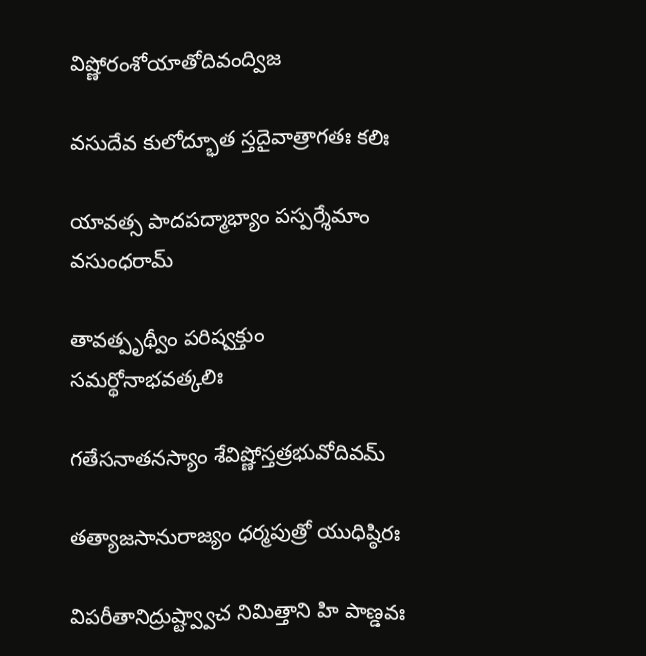విష్ణోరంశోయాతోదివంద్విజ

వసుదేవ కులోద్భూత స్తదైవాత్రాగతః కలిః

యావత్స పాదపద్మాభ్యాం పస్పర్శేమాం వసుంధరామ్

తావత్పృథ్వీం పరిష్వక్తుం సమర్థోనాభవత్కలిః

గతేసనాతనస్యాం శేవిష్ణోస్తత్రభువోదివమ్

తత్యాజసానురాజ్యం ధర్మపుత్రో యుధిష్ఠిరః

విపరీతానిద్రుష్ట్వ్వాచ నిమిత్తాని హి పాణ్డవః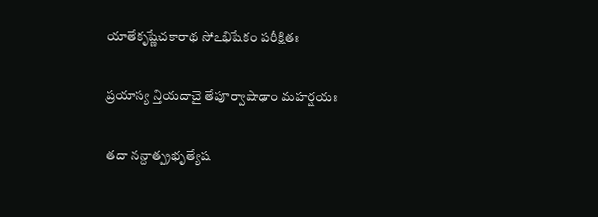యాతేకృష్ణేచకారాథ సోఽభిషేకం పరీక్షితః

ప్రయాస్య న్తియదాచై తేపూర్వాషాఢాం మహర్షయః

తదా నన్దాత్ప్రభృత్యేష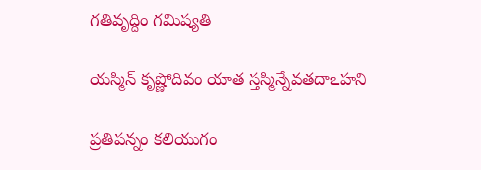గతివృద్దిం గమిష్యతి

యస్మిన్ కృష్ణోదివం యాత స్తస్మిన్నేవతదాఽహని

ప్రతిపన్నం కలియుగం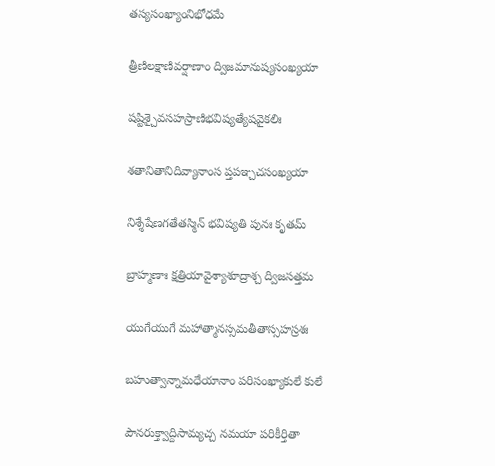తస్యసంఖ్యాంనిభోధమే

త్రీణిలక్షాణివర్షాణాం ద్విజమానుష్యసంఖ్యయా

షష్టిశ్చైవసహస్రాణిభవిష్యత్యేషవైకలిః

శతానితానిదివ్యానాంస ప్తపఞ్చచసంఖ్యయా

నిశ్శేషేణగతేతస్మిన్ భవిష్యతి పునః కృతమ్

బ్రాహ్మణాః క్షత్రియావైశ్యాశూద్రాశ్చ ద్విజసత్తమ

యుగేయుగే మహాత్మానస్సమతీతాస్సహస్రశః

బహుత్వాన్నామధేయానాం పరిసంఖ్యాకులే కులే

పౌనరుక్త్వాద్దిసామ్యచ్చ నమయా పరికీర్తితా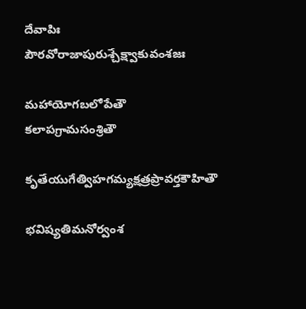దేవాపిః పౌరవోరాజాపురుశ్చేక్ష్వాకువంశజః

మహాయోగబలోపేతౌ కలాపగ్రామసంశ్రితౌ

కృతేయుగేత్విహగమ్యక్షత్రప్రావర్తకౌహితౌ

భవిష్యతిమనోర్వంశ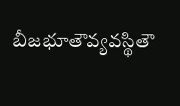బీజభూతౌవ్యవస్థితౌ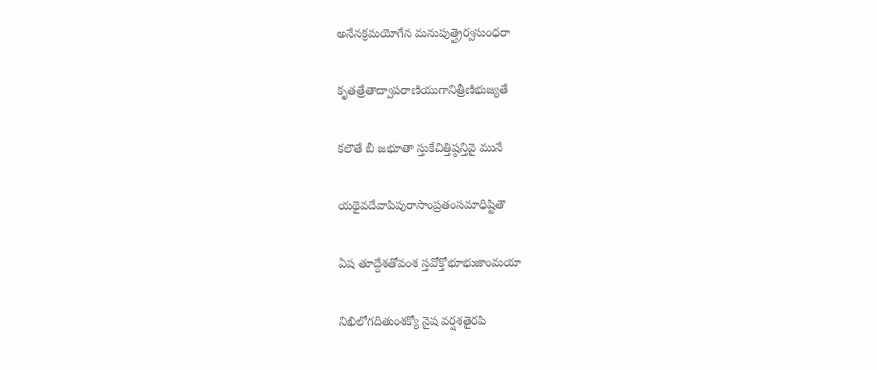అనేనక్రమయోగేన మనుపుత్త్రైర్వసుంధరా

కృతత్రేతాద్వాపరాణియుగానిత్రీణిభుజ్యతే

కలౌతే బీ జభూతా స్తుకేచిత్తిష్ఠన్తివై మునే

యథైవదేవాపిపురాసాంప్రతంసమాధిష్టితౌ

ఏష తూద్దేశతోవంశ స్తవోక్తోభూభుజాంమయా

నిఖిలోగదితుంశక్యో నైష వర్షశతైరపి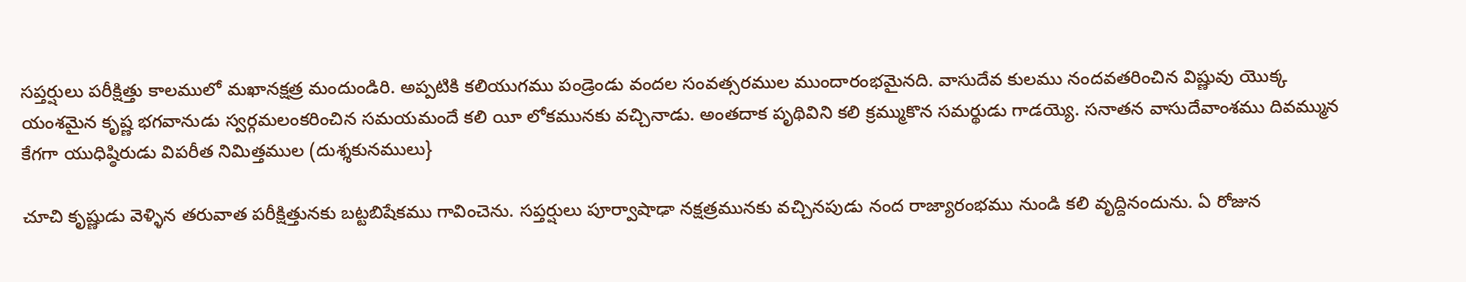సప్తర్షులు పరీక్షిత్తు కాలములో మఖానక్షత్ర మందుండిరి. అప్పటికి కలియుగము పండ్రెండు వందల సంవత్సరముల ముందారంభమైనది. వాసుదేవ కులము నందవతరించిన విష్ణువు యొక్క యంశమైన కృష్ణ భగవానుడు స్వర్గమలంకరించిన సమయమందే కలి యీ లోకమునకు వచ్చినాడు. అంతదాక పృథివిని కలి క్రమ్ముకొన సమర్థుడు గాడయ్యె. సనాతన వాసుదేవాంశము దివమ్మున కేగగా యుధిష్ఠిరుడు విపరీత నిమిత్తముల (దుశ్శకునములు}

చూచి కృష్ణుడు వెళ్ళిన తరువాత పరీక్షిత్తునకు బట్టబిషేకము గావించెను. సప్తర్షులు పూర్వాషాఢా నక్షత్రమునకు వచ్చినపుడు నంద రాజ్యారంభము నుండి కలి వృద్దినందును. ఏ రోజున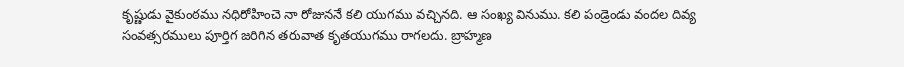కృష్ణుడు వైకుంఠము నధిరోహించె నా రోజుననే కలి యుగము వచ్చినది. ఆ సంఖ్య వినుము. కలి పండ్రెండు వందల దివ్య సంవత్సరములు పూర్తిగ జరిగిన తరువాత కృతయుగము రాగలదు. బ్రాహ్మణ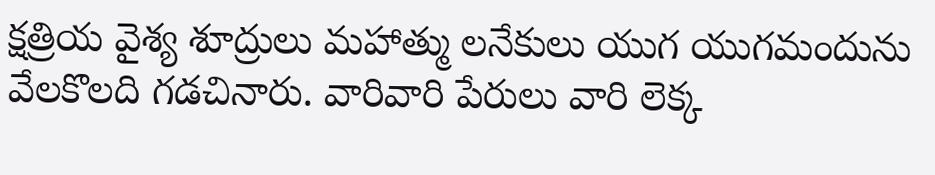క్షత్రియ వైశ్య శూద్రులు మహాత్ము లనేకులు యుగ యుగమందును వేలకొలది గడచినారు. వారివారి పేరులు వారి లెక్క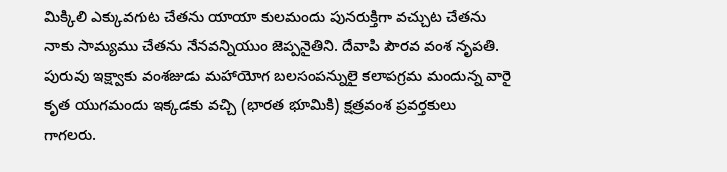మిక్కిలి ఎక్కువగుట చేతను యాయా కులమందు పునరుక్తిగా వచ్చుట చేతను నాకు సామ్యము చేతను నేనవన్నియుం జెప్పనైతిని. దేవాపి పౌరవ వంశ నృపతి. పురువు ఇక్ష్వాకు వంశజుడు మహాయోగ బలసంపన్నులై కలాపగ్రమ మందున్న వారై కృత యుగమందు ఇక్కడకు వచ్చి (భారత భూమికి) క్షత్రవంశ ప్రవర్తకులు గాగలరు.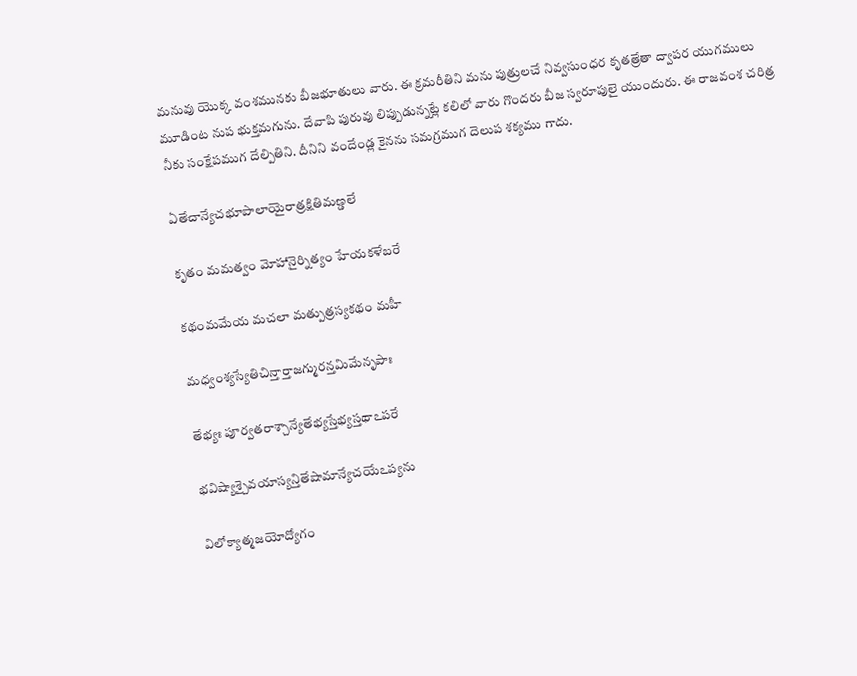మనువు యొక్క వంశమునకు బీజభూతులు వారు. ఈ క్రమరీతిని మను పుత్రులచే నివ్వసుంధర కృతత్రేతా ద్వాపర యుగములు మూడింట నుప భుక్తమగును. దేవాపి పురువు లిప్పుడున్నట్లే కలిలో వారు గొందరు బీజ స్వరూపులై యుందురు. ఈ రాజవంశ చరిత్ర నీకు సంక్షేపముగ దేల్పితిని. దీనిని వందేండ్ల కైనను సమగ్రముగ దెలుప శక్యము గాదు.

ఏతేచాన్యేచభూపాలాయైరాత్రక్షితిమణ్డలే

కృతం మమత్వం మోహానైర్నిత్యం హేయకళేబరే

కథంమమేయ మచలా మత్పుత్రస్యకథం మహీ

మధ్వంశ్యస్యేతిచిన్తార్తాజగ్మురన్తమిమేనృపాః

తేభ్యః పూర్వతరాశ్చాన్యేతేభ్యస్తేభ్యస్తథాఽపరే

భవిష్యాశ్చైవయాస్యన్తితేషామాన్యేచయేఽప్యను

విలోక్యాత్మజయోద్యోగం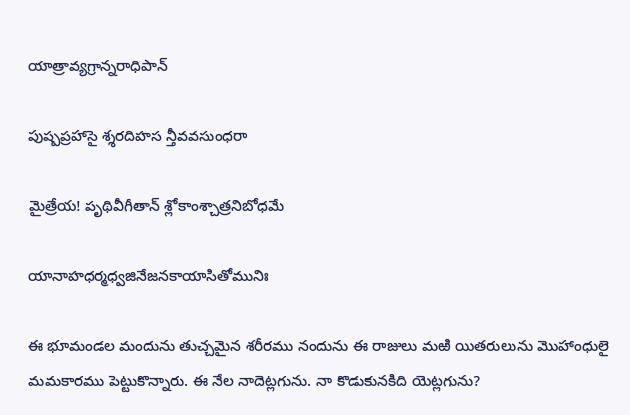యాత్రావ్యగ్రాన్నరాధిపాన్

పుష్పప్రహాసై శ్శరదిహస న్తీవవసుంధరా

మైత్రేయ! పృథివీగీతాన్ శ్లోకాంశ్చాత్రనిబోధమే

యానాహధర్మధ్వజినేజనకాయాసితోమునిః

ఈ భూమండల మందును తుచ్చమైన శరీరము నందును ఈ రాజులు మఱి యితరులును మొహాంధులై మమకారము పెట్టుకొన్నారు. ఈ నేల నాదెట్లగును. నా కొడుకునకిది యెట్లగును?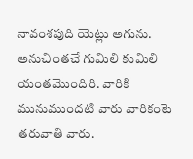నావంశపుది యెట్లు అగును. అనుచింతచే గుమిలి కుమిలి యంతమొందిరి. వారికి మునుముందటి వారు వారికంటె తరువాతి వారు.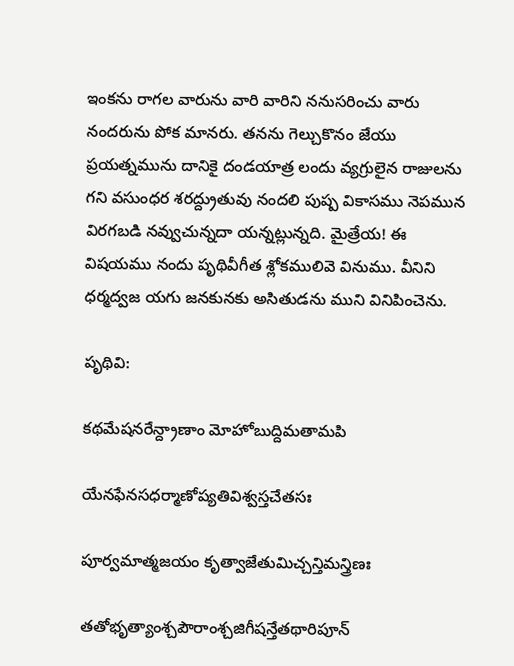ఇంకను రాగల వారును వారి వారిని ననుసరించు వారు నందరును పోక మానరు. తనను గెల్చుకొనం జేయు ప్రయత్నమును దానికై దండయాత్ర లందు వ్యగ్రులైన రాజులను గని వసుంధర శరద్ద్రుతువు నందలి పుష్ప వికాసము నెపమున విరగబడి నవ్వుచున్నదా యన్నట్లున్నది. మైత్రేయ! ఈ విషయము నందు పృథివీగీత శ్లోకములివె వినుము. వీనిని ధర్మద్వజ యగు జనకునకు అసితుడను ముని వినిపించెను.

పృథివి:

కథమేషనరేన్ద్రాణాం మోహోబుద్దిమతామపి

యేనఫేనసధర్మాణోప్యతివిశ్వస్తచేతసః

పూర్వమాత్మజయం కృత్వాజేతుమిచ్చన్తిమన్త్రిణః

తతోభృత్యాంశ్చపౌరాంశ్చజిగీషన్తేతథారిపూన్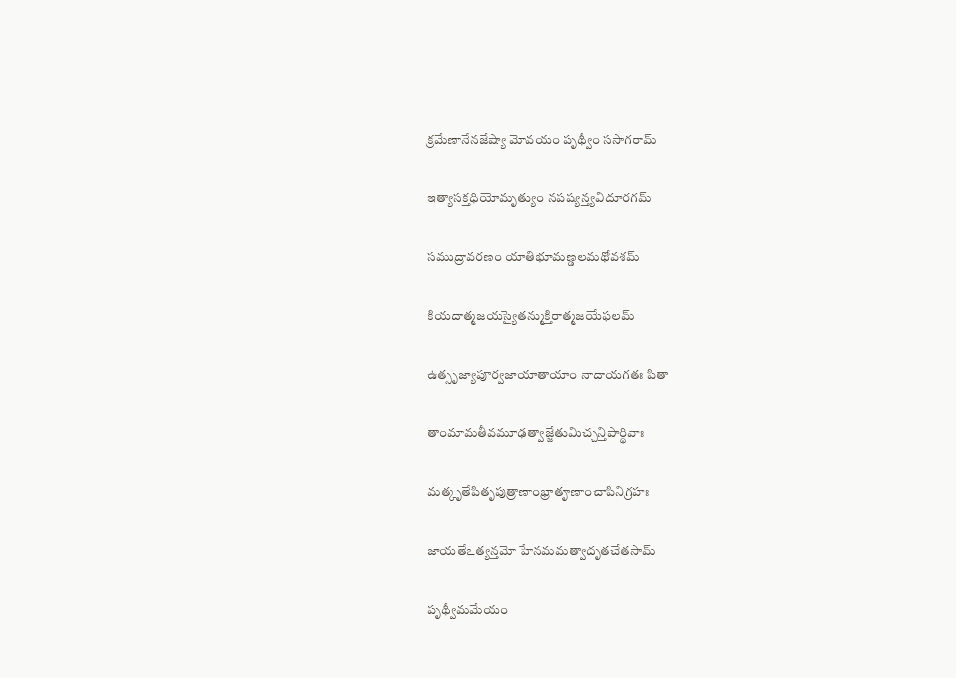క్రమేణానేనజేష్యా మోవయం పృథ్వీం ససాగరామ్

ఇత్యాసక్తధియోమృత్యుం నపష్యన్త్యవిదూరగమ్

సముద్రావరణం యాతిభూమణ్డలమథోవశమ్

కియదాత్మజయస్యైతన్ముక్తిరాత్మజయేఫలమ్

ఉత్సృజ్యాపూర్వజాయాతాయాం నాదాయగతః పితా

తాంమామతీవమూఢత్వాజ్జేతుమిచ్చన్తిపార్థివాః

మత్కృతేపితృపుత్రాణాంభ్రాతౄణాంచాపినిగ్రహః

జాయతేఽత్యన్తమో హేనమమత్వాదృతచేతసామ్

పృథ్వీమమేయం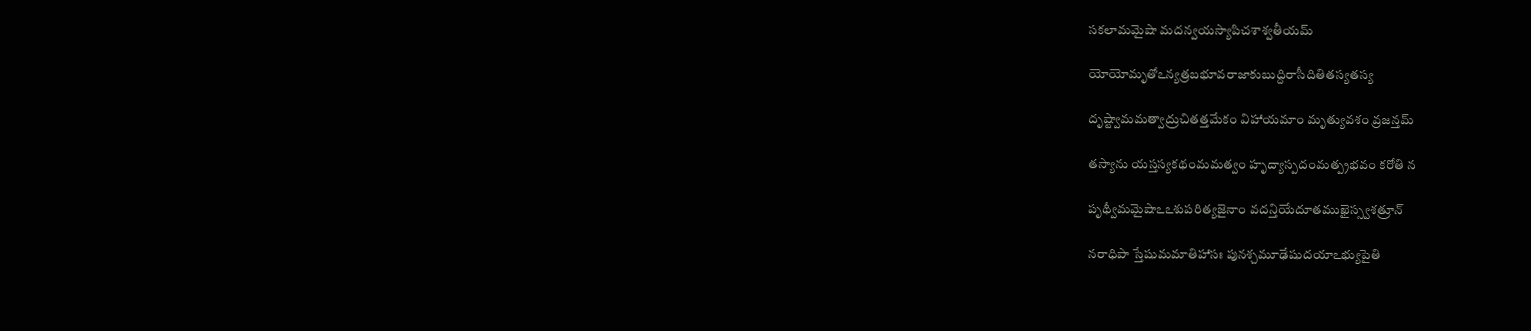సకలామమైషా మదన్వయస్యాపిచశాశ్వతీయమ్

యోయోమృతోఽన్యత్రబభూవరాజాకుబుద్దిరాసీదితితస్యతస్య

దృష్ట్వామమత్వాద్రుచితత్తమేకం విహాయమాం మృత్యువశం వ్రజన్తమ్

తస్యాను యస్తస్యకథంమమత్వం హృద్యాస్పదంమత్ప్రభవం కరోతి న

పృథ్వీమమైషాఽఽశుపరిత్యజైనాం వదన్తియేదూతముఖైస్స్వశత్రూన్

నరాధిపా స్తేషుమమాతిహాసః పునశ్చమూఢేషుదయాఽభ్యుపైతి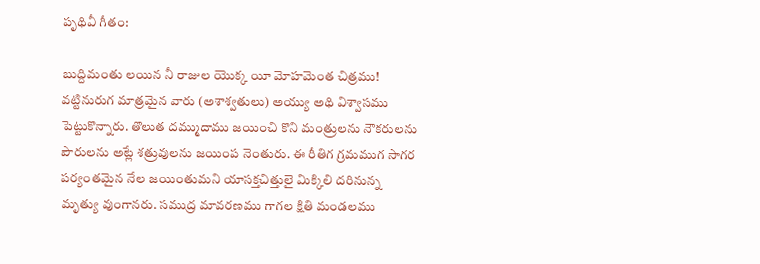పృథివీ గీతం:

బుద్దిమంతు లయిన నీ రాజుల యొక్క యీ మోహమెంత చిత్రము! వట్టినురుగ మాత్రమైన వారు (అశాశ్వతులు) అయ్యు అథి విశ్వాసము పెట్టుకొన్నారు. తొలుత దమ్ముదాము జయించి కొని మంత్రులను నౌకరులను పౌరులను అట్లే శత్రువులను జయింప నెంతురు. ఈ రీతిగ గ్రమముగ సాగర పర్యంతమైన నేల జయింతుమని యాసక్తచిత్తులై మిక్కిలి దరినున్న మృత్యు వుంగానరు. సముద్ర మావరణము గాగల క్షితి మండలము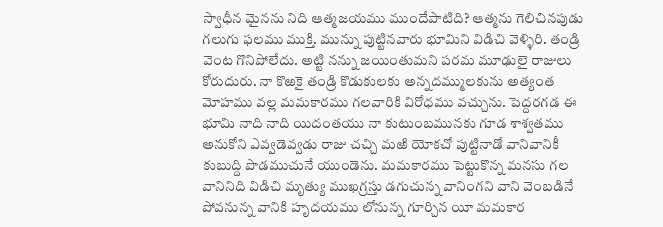స్వాధీన మైనను నిది ఆత్మజయము ముందేపాటిది? ఆత్మను గెలిచినపుడు గలుగు ఫలము ముక్తి. మున్ను పుట్టినవారు భూమిని విడిచి వెళ్ళిరి. తండ్రి వెంట గొనిపోలేదు. అట్టి నన్ను జయింతుమని పరమ మూఢులై రాజులు కోరుదురు. నా కొఱకై తండ్రి కొడుకులకు అన్నదమ్ములకును అత్యంత మోహము వల్ల మమకారము గలవారికి విరోధము వచ్చును. పెద్దరగడ ఈ భూమి నాది నాది యిదంతయు నా కుటుంబమునకు గూడ శాశ్వతము అనుకోని ఎవ్వడెవ్వడు రాజు చచ్చి మఱి యోకచో పుట్టినాడో వానివానికీ కుబుద్ది పొడముచునే యుండెను. మమకారము పెట్టుకొన్న మనసు గల వానినిది విడిచి మృత్యు ముఖగ్రస్తు డగుచున్న వానింగని వాని వెంబడినే పోవనున్న వానికి హృదయము లోనున్న గూర్చిన యీ మమకార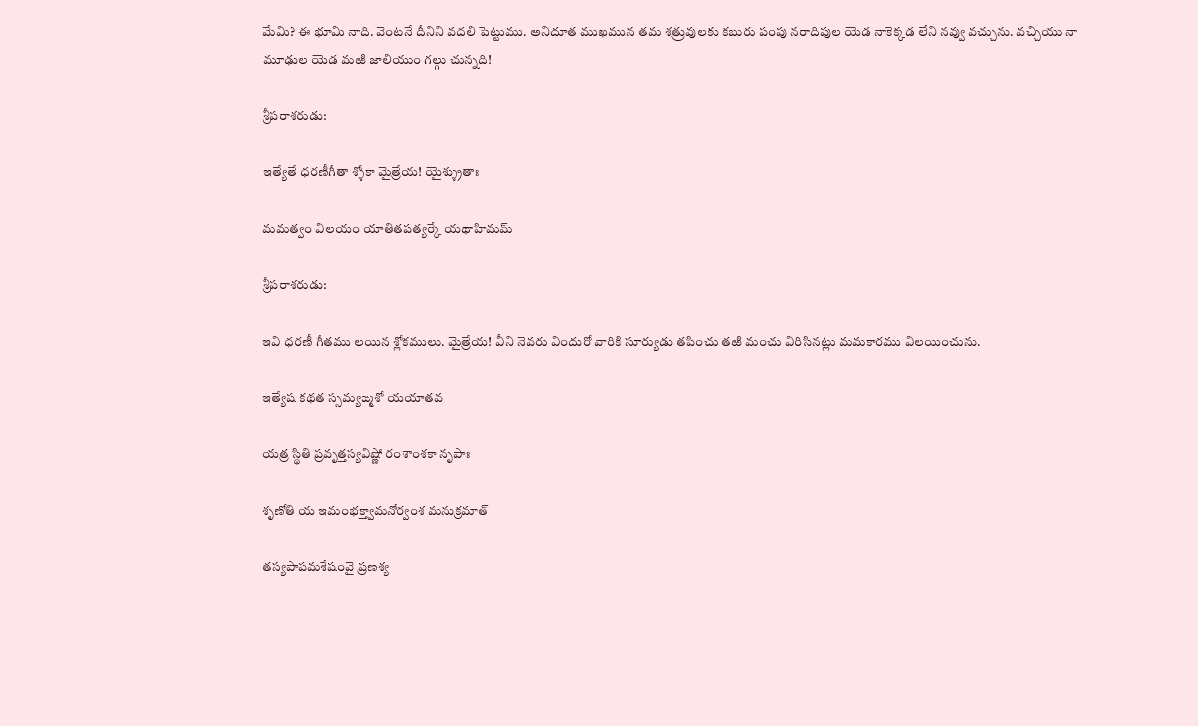మేమి? ఈ భూమి నాది. వెంటనే దీనిని వదలి పెట్టుము. అనిదూత ముఖమున తమ శత్రువులకు కబురు పంపు నరాదిపుల యెడ నాకెక్కడ లేని నవ్వు వచ్చును. వచ్చియు నా మూఢుల యెడ మఱి జాలియుం గల్గు చున్నది!

శ్రీపరాశరుడు:

ఇత్యేతే ధరణీగీతా శ్శోకా మైత్రేయ! యైశ్శ్రుతాః

మమత్వం విలయం యాతితపత్యర్కే యథాహిమమ్

శ్రీపరాశరుడు:

ఇవి ధరణీ గీతము లయిన శ్లోకములు. మైత్రేయ! వీని నెవరు విందురో వారికి సూర్యుడు తపించు తఱి మంచు విరిసినట్లు మమకారము విలయించును.

ఇత్యేష కథత స్సమ్యఙ్మశో యయాతవ

యత్ర స్థితి ప్రవృత్తస్యవిష్ణో రంశాంశకా నృపాః

శృణోతి య ఇమంభక్త్వామనోర్వంశ మనుక్రమాత్

తస్యపాపమశేషంవై ప్రణశ్య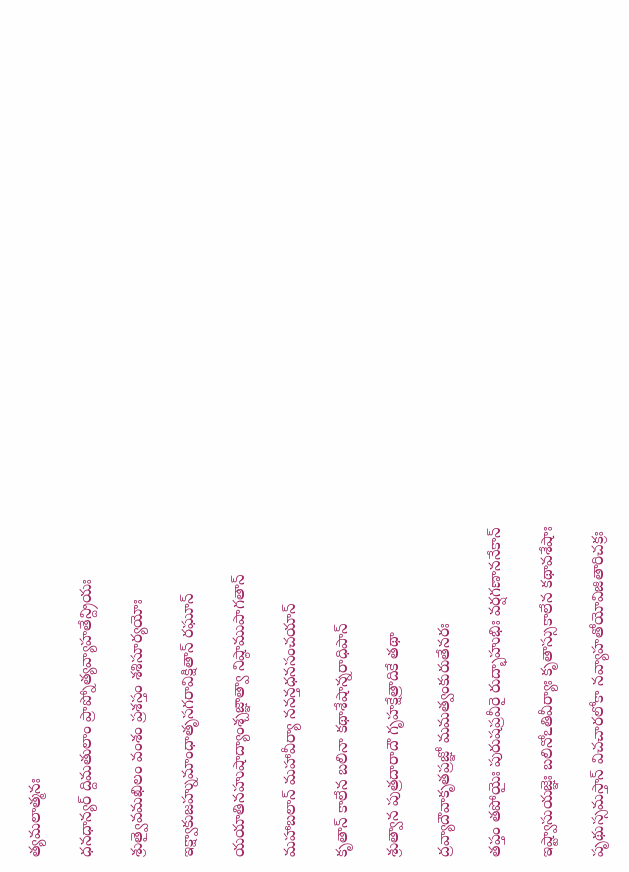త్యమలాత్మనః

ధనధాన్యర్ ద్దిమతులాం ప్రాప్నోత్యవ్యాహతేన్ద్రియః

శ్రుత్వైవమఖిలం వంశం ప్రశస్తం శశిసూర్యయోః

ఇక్ష్వాకుజహ్నుమాంధాతృసగరావిక్షితాన్ రఘూన్

యయాతినహుషాద్యాంశ్చజ్ఞాత్వా నిష్ఠాముపాగతాన్

మహాబలాన్ మహావీర్యా ననన్తధనసంచయాన్

కృతాన్ కాలేన బలినా కథాశేషాన్నరాధిపాన్

శ్రుత్వాన పుత్రదారాదౌ గృహక్షేత్రాదికే తథా

ద్రవ్యాదౌవాకృతప్రజ్ఞో మమత్వంకురుతేనరః

తప్తం తపోయైః పురుషప్రవీరై రుద్భాహుభిః వర్షగణాననేకాన్

ఇష్ట్వాసుయజ్ఞెః బలినోఽతివీర్యాః కృతాస్సుకాలేన కథావశేషాః

పృథుస్సమస్తాన్ విచచారలోకా నవ్యాహతోయోవిజితారిచక్రః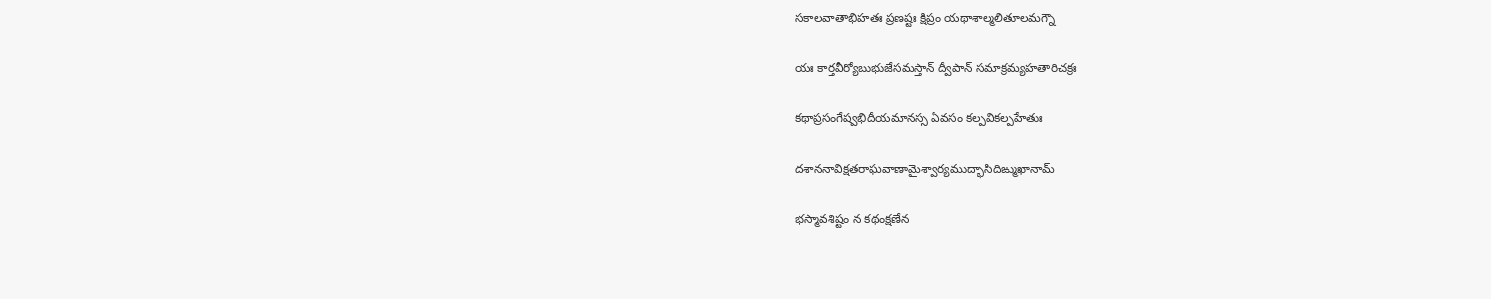సకాలవాతాభిహతః ప్రణష్టః క్షిప్రం యథాశాల్మలితూలమగ్నౌ

యః కార్తవీర్యోబుభుజేసమస్తాన్ ద్వీపాన్ సమాక్రమ్యహతారిచక్రః

కథాప్రసంగేష్వభిదీయమానస్స ఏవసం కల్పవికల్పహేతుః

దశాననావిక్షతరాఘవాణామైశ్వార్యముద్భాసిదిఙ్ముఖానామ్

భస్మావశిష్టం న కథంక్షణేన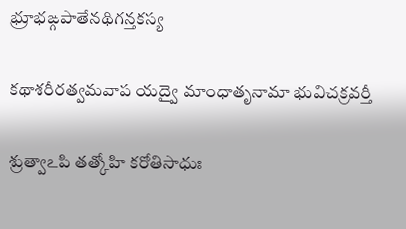భ్రూభఙ్గపాతేనథిగన్తకస్య

కథాశరీరత్వమవాప యద్వై మాంధాతృనామా భువిచక్రవర్తీ

శ్రుత్వాఽపి తత్కోహి కరోతిసాధుః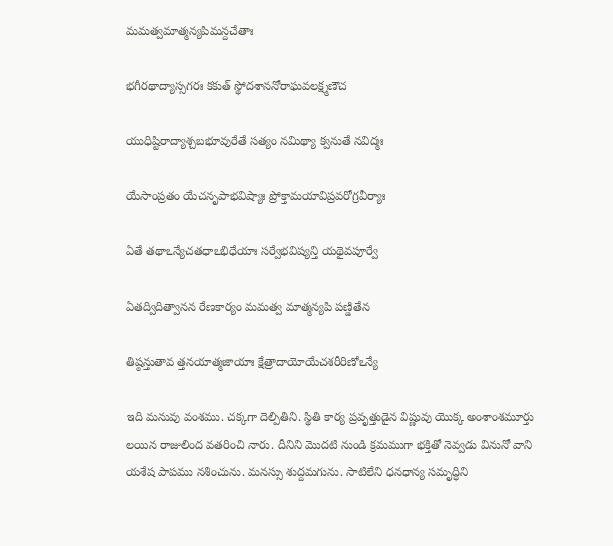మమత్వమాత్మన్యపిమన్దచేతాః

భగీరథాద్యాస్సగరః కకుత్ స్థోదశాననోరాఘవలక్ష్మణౌచ

యుధిష్టిరాద్యాశ్చబభూవురేతే సత్యం నమిథ్యా క్వనుతే నవిద్మః

యేసాంప్రతం యేచనృపాభవిష్యాః ప్రోక్తామయావిప్రవరోగ్రవీర్యాః

ఏతే తథాఽన్యేచతధాఽభిధేయాః సర్వేభవిష్యన్తి యథైవపూర్వే

ఏతద్విదిత్వానన రేణకార్యం మమత్వ మాత్మన్యపి పణ్డితేన

తిష్ఠన్తుతావ త్తనయాత్మజాయాః క్షేత్రాదాయోయేచశరీరిణోఽన్యే

ఇది మనువు వంశము. చక్కగా దెల్పితిని. స్థితి కార్య ప్రవృత్తుడైన విష్ణువు యొక్క అంశాంశమూర్తు లయిన రాజులింద వతరించి నారు. దీనిని మొదటి నుండి క్రమముగా భక్తితో నెవ్వడు వినునో వాని యశేష పాపము నశించును. మనస్సు శుద్దమగును. సాటిలేని ధనధాన్య సమృద్ధిని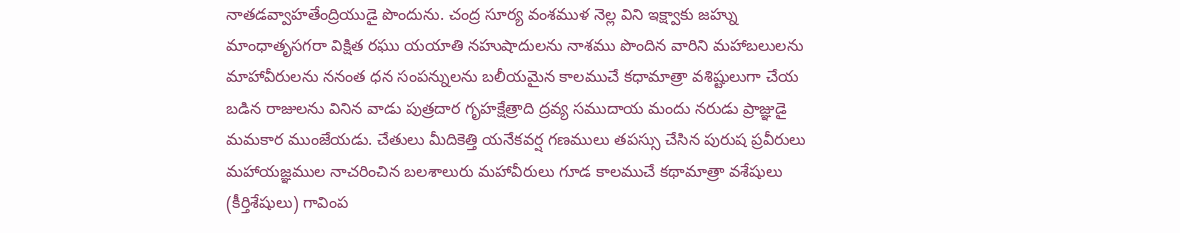నాతడవ్వాహతేంద్రియుడై పొందును. చంద్ర సూర్య వంశముళ నెల్ల విని ఇక్ష్వాకు జహ్ను మాంధాతృసగరా విక్షిత రఘు యయాతి నహుషాదులను నాశము పొందిన వారిని మహాబలులను మాహావీరులను ననంత ధన సంపన్నులను బలీయమైన కాలముచే కధామాత్రా వశిష్టులుగా చేయ బడిన రాజులను వినిన వాడు పుత్రదార గృహక్షేత్రాది ద్రవ్య సముదాయ మందు నరుడు ప్రాజ్ఞుడై మమకార ముంజేయడు. చేతులు మీదికెత్తి యనేకవర్ష గణములు తపస్సు చేసిన పురుష ప్రవీరులు మహాయజ్ఞముల నాచరించిన బలశాలురు మహావీరులు గూడ కాలముచే కథామాత్రా వశేషులు (కీర్తిశేషులు) గావింప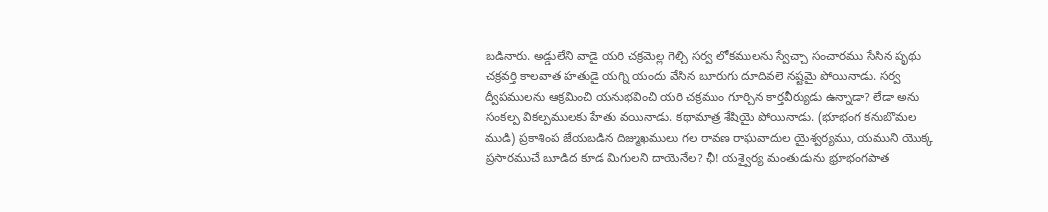బడినారు. అడ్డులేని వాడై యరి చక్రమెల్ల గెల్చి సర్వ లోకములను స్వేచ్చా సంచారము సేసిన పృథు చక్రవర్తి కాలవాత హతుడై యగ్ని యందు వేసిన బూరుగు దూదివలె నష్టమై పోయినాడు. సర్వ ద్వీపములను ఆక్రమించి యనుభవించి యరి చక్రముం గూర్చిన కార్తవీర్యుడు ఉన్నాడా? లేడా అను సంకల్ప వికల్పములకు హేతు వయినాడు. కథామాత్ర శేషియై పోయినాడు. (భూభంగ కనుబొమల ముడి) ప్రకాశింప జేయబడిన దిజ్ముఖములు గల రావణ రాఘవాదుల యైశ్వర్యము, యముని యొక్క ప్రసారముచే బూడిద కూడ మిగులని దాయెనేల? ఛీ! యశ్వైర్య మంతుడును భ్రూభంగపాత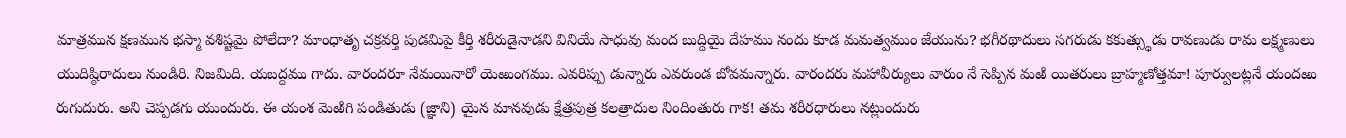మాత్రమున క్షణమున భస్మా వశిష్టమై పోలేదా? మాంధాతృ చక్రవర్తి పుడమిపై కీర్తి శరీరుడైనాడని వినియే సాధువు మంద బుద్దియై దేహము నందు కూడ మమత్వముం జేయును? భగీరథాదులు సగరుడు కకుత్స్థుడు రావణుడు రామ లక్ష్మణులు యుదిష్ఠిరాదులు నుండిరి. నిజమిది. యబద్దము గాదు. వారందరూ నేమయినారో యెఱుంగము. ఎవరిప్పు డున్నారు ఎవరుండ బోవమన్నారు. వారందరు మహావీర్యులు వారుం నే సెప్పిన మఱి యితరులు బ్రాహ్మణోత్తమా! పూర్వులట్లనే యందఱు రుగుదురు. అని చెప్పడగు యుందురు. ఈ యంశ మెఱిగి పండితుడు (జ్ఞాని) యైన మానవుడు క్షేత్రపుత్ర కలత్రాదుల నిందింతురు గాక! తమ శరీరధారులు నట్లుందురు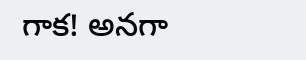గాక! అనగా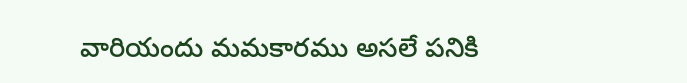వారియందు మమకారము అసలే పనికి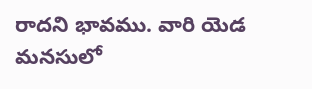రాదని భావము. వారి యెడ మనసులో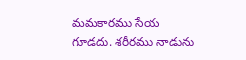మమకారము సేయ గూడదు. శరీరము నాడును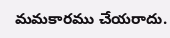మమకారము చేయరాదు.